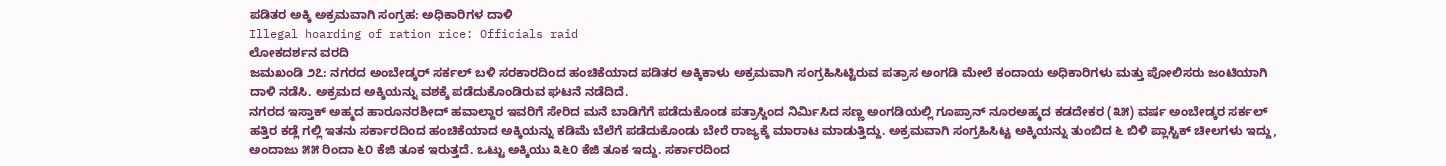ಪಡಿತರ ಅಕ್ಕಿ ಅಕ್ರಮವಾಗಿ ಸಂಗ್ರಹ: ಅಧಿಕಾರಿಗಳ ದಾಳಿ
Illegal hoarding of ration rice: Officials raid
ಲೋಕದರ್ಶನ ವರದಿ
ಜಮಖಂಡಿ ೨೭: ನಗರದ ಅಂಬೇಡ್ಕರ್ ಸರ್ಕಲ್ ಬಳಿ ಸರಕಾರದಿಂದ ಹಂಚಿಕೆಯಾದ ಪಡಿತರ ಅಕ್ಕಿಕಾಳು ಅಕ್ರಮವಾಗಿ ಸಂಗ್ರಹಿಸಿಟ್ಟಿರುವ ಪತ್ರಾಸ ಅಂಗಡಿ ಮೇಲೆ ಕಂದಾಯ ಅಧಿಕಾರಿಗಳು ಮತ್ತು ಪೋಲಿಸರು ಜಂಟಿಯಾಗಿ ದಾಳಿ ನಡೆಸಿ. ಅಕ್ರಮದ ಅಕ್ಕಿಯನ್ನು ವಶಕ್ಕೆ ಪಡೆದುಕೊಂಡಿರುವ ಘಟನೆ ನಡೆದಿದೆ.
ನಗರದ ಇಸ್ತಾಕ್ ಅಹ್ಮದ ಹಾರೂನರಶೀದ್ ಹವಾಲ್ದಾರ ಇವರಿಗೆ ಸೇರಿದ ಮನೆ ಬಾಡಿಗೆಗೆ ಪಡೆದುಕೊಂಡ ಪತ್ರಾಸ್ದಿಂದ ನಿರ್ಮಿಸಿದ ಸಣ್ಣ ಅಂಗಡಿಯಲ್ಲಿ ಗೂಪ್ರಾನ್ ನೂರಅಹ್ಮದ ಕಡದೇಕರ (೩೫) ವರ್ಷ ಅಂಬೇಡ್ಕರ ಸರ್ಕಲ್ ಹತ್ತಿರ ಕಡ್ಲೆ ಗಲ್ಲಿ ಇತನು ಸರ್ಕಾರದಿಂದ ಹಂಚಿಕೆಯಾದ ಅಕ್ಕಿಯನ್ನು ಕಡಿಮೆ ಬೆಲೆಗೆ ಪಡೆದುಕೊಂಡು ಬೇರೆ ರಾಜ್ಯಕ್ಕೆ ಮಾರಾಟ ಮಾಡುತ್ತಿದ್ದು. ಅಕ್ರಮವಾಗಿ ಸಂಗ್ರಹಿಸಿಟ್ಟ ಅಕ್ಕಿಯನ್ನು ತುಂಬಿದ ೬ ಬಿಳಿ ಪ್ಲಾಸ್ಟಿಕ್ ಚೀಲಗಳು ಇದ್ದು, ಅಂದಾಜು ೫೫ ರಿಂದಾ ೬೦ ಕೆಜಿ ತೂಕ ಇರುತ್ತದೆ. ಒಟ್ಟು ಅಕ್ಕಿಯು ೩೬೦ ಕೆಜಿ ತೂಕ ಇದ್ದು. ಸರ್ಕಾರದಿಂದ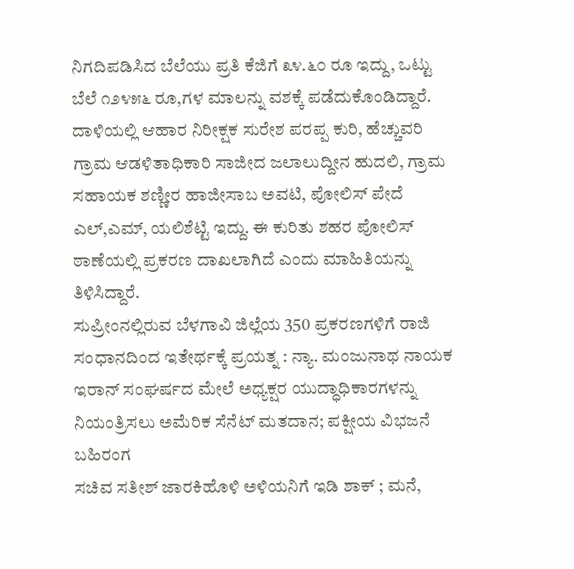ನಿಗದಿಪಡಿಸಿದ ಬೆಲೆಯು ಪ್ರತಿ ಕೆಜಿಗೆ ೩೪.೬೦ ರೂ ಇದ್ದು, ಒಟ್ಟು ಬೆಲೆ ೧೨೪೫೬ ರೂ,ಗಳ ಮಾಲನ್ನು ವಶಕ್ಕೆ ಪಡೆದುಕೊಂಡಿದ್ದಾರೆ.
ದಾಳಿಯಲ್ಲಿ ಆಹಾರ ನಿರೀಕ್ಷಕ ಸುರೇಶ ಪರಪ್ಪ ಕುರಿ, ಹೆಚ್ಚುವರಿ ಗ್ರಾಮ ಆಡಳಿತಾಧಿಕಾರಿ ಸಾಜೀದ ಜಲಾಲುದ್ದೀನ ಹುದಲಿ, ಗ್ರಾಮ ಸಹಾಯಕ ಶಣ್ಣೀರ ಹಾಜೀಸಾಬ ಅವಟಿ, ಪೋಲಿಸ್ ಪೇದೆ ಎಲ್,ಎಮ್, ಯಲಿಶೆಟ್ಟಿ ಇದ್ದು. ಈ ಕುರಿತು ಶಹರ ಪೋಲಿಸ್ ಠಾಣೆಯಲ್ಲಿ ಪ್ರಕರಣ ದಾಖಲಾಗಿದೆ ಎಂದು ಮಾಹಿತಿಯನ್ನು ತಿಳಿಸಿದ್ದಾರೆ.
ಸುಪ್ರೀಂನಲ್ಲಿರುವ ಬೆಳಗಾವಿ ಜಿಲ್ಲೆಯ 350 ಪ್ರಕರಣಗಳಿಗೆ ರಾಜಿ ಸಂಧಾನದಿಂದ ಇತೇರ್ಥಕ್ಕೆ ಪ್ರಯತ್ನ : ನ್ಯಾ. ಮಂಜುನಾಥ ನಾಯಕ
ಇರಾನ್ ಸಂಘರ್ಷದ ಮೇಲೆ ಅಧ್ಯಕ್ಷರ ಯುದ್ಧಾಧಿಕಾರಗಳನ್ನು ನಿಯಂತ್ರಿಸಲು ಅಮೆರಿಕ ಸೆನೆಟ್ ಮತದಾನ; ಪಕ್ಷೀಯ ವಿಭಜನೆ ಬಹಿರಂಗ
ಸಚಿವ ಸತೀಶ್ ಜಾರಕಿಹೊಳಿ ಅಳಿಯನಿಗೆ ಇಡಿ ಶಾಕ್ ; ಮನೆ,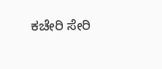ಕಚೇರಿ ಸೇರಿ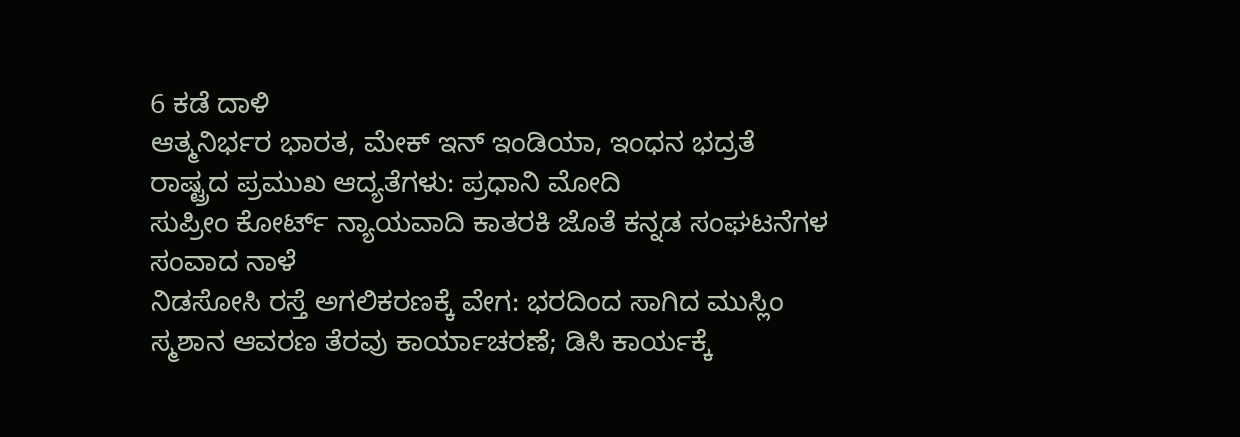6 ಕಡೆ ದಾಳಿ
ಆತ್ಮನಿರ್ಭರ ಭಾರತ, ಮೇಕ್ ಇನ್ ಇಂಡಿಯಾ, ಇಂಧನ ಭದ್ರತೆ ರಾಷ್ಟ್ರದ ಪ್ರಮುಖ ಆದ್ಯತೆಗಳು: ಪ್ರಧಾನಿ ಮೋದಿ
ಸುಪ್ರೀಂ ಕೋರ್ಟ್ ನ್ಯಾಯವಾದಿ ಕಾತರಕಿ ಜೊತೆ ಕನ್ನಡ ಸಂಘಟನೆಗಳ ಸಂವಾದ ನಾಳೆ
ನಿಡಸೋಸಿ ರಸ್ತೆ ಅಗಲಿಕರಣಕ್ಕೆ ವೇಗ: ಭರದಿಂದ ಸಾಗಿದ ಮುಸ್ಲಿಂ ಸ್ಮಶಾನ ಆವರಣ ತೆರವು ಕಾರ್ಯಾಚರಣೆ; ಡಿಸಿ ಕಾರ್ಯಕ್ಕೆ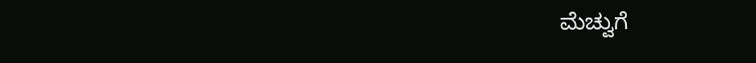ಮೆಚ್ವುಗೆ